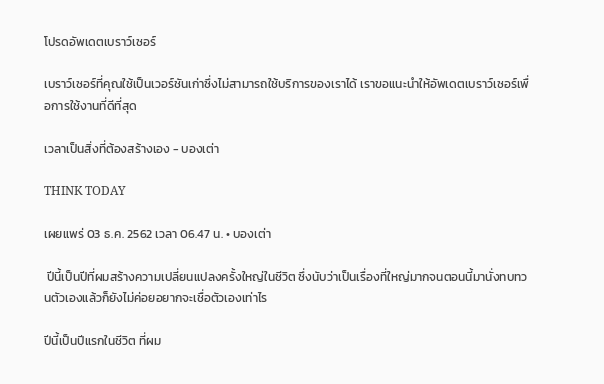โปรดอัพเดตเบราว์เซอร์

เบราว์เซอร์ที่คุณใช้เป็นเวอร์ชันเก่าซึ่งไม่สามารถใช้บริการของเราได้ เราขอแนะนำให้อัพเดตเบราว์เซอร์เพื่อการใช้งานที่ดีที่สุด

เวลาเป็นสิ่งที่ต้องสร้างเอง - บองเต่า

THINK TODAY

เผยแพร่ 03 ธ.ค. 2562 เวลา 06.47 น. • บองเต่า

 ปีนี้เป็นปีที่ผมสร้างความเปลี่ยนแปลงครั้งใหญ่ในชีวิต ซึ่งนับว่าเป็นเรื่องที่ใหญ่มากจนตอนนี้มานั่งทบทวนตัวเองแล้วก็ยังไม่ค่อยอยากจะเชื่อตัวเองเท่าไร

ปีนี้เป็นปีแรกในชีวิต ที่ผม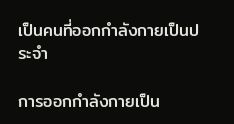เป็นคนที่ออกกำลังกายเป็นประจำ

การออกกำลังกายเป็น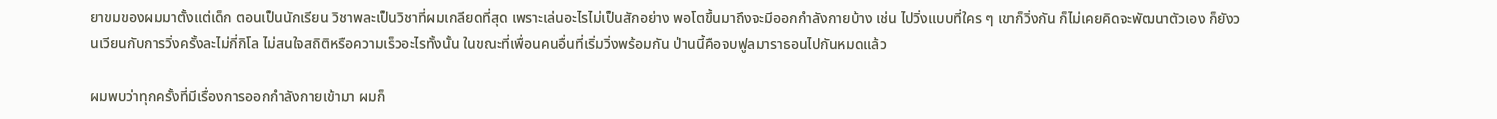ยาขมของผมมาตั้งแต่เด็ก ตอนเป็นนักเรียน วิชาพละเป็นวิชาที่ผมเกลียดที่สุด เพราะเล่นอะไรไม่เป็นสักอย่าง พอโตขึ้นมาถึงจะมีออกกำลังกายบ้าง เช่น ไปวิ่งแบบที่ใคร ๆ เขาก็วิ่งกัน ก็ไม่เคยคิดจะพัฒนาตัวเอง ก็ยังวนเวียนกับการวิ่งครั้งละไม่กี่กิโล ไม่สนใจสถิติหรือความเร็วอะไรทั้งนั้น ในขณะที่เพื่อนคนอื่นที่เริ่มวิ่งพร้อมกัน ป่านนี้คือจบฟูลมาราธอนไปกันหมดแล้ว

ผมพบว่าทุกครั้งที่มีเรื่องการออกกำลังกายเข้ามา ผมก็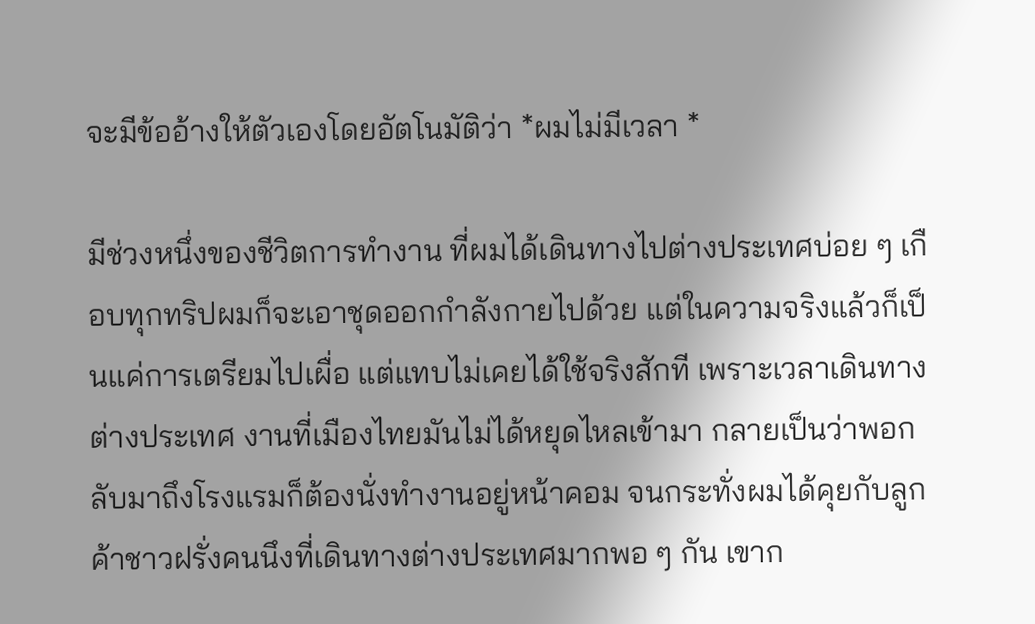จะมีข้ออ้างให้ตัวเองโดยอัตโนมัติว่า *ผมไม่มีเวลา *

มีช่วงหนึ่งของชีวิตการทำงาน ที่ผมได้เดินทางไปต่างประเทศบ่อย ๆ เกือบทุกทริปผมก็จะเอาชุดออกกำลังกายไปด้วย แต่ในความจริงแล้วก็เป็นแค่การเตรียมไปเผื่อ แต่แทบไม่เคยได้ใช้จริงสักที เพราะเวลาเดินทางต่างประเทศ งานที่เมืองไทยมันไม่ได้หยุดไหลเข้ามา กลายเป็นว่าพอกลับมาถึงโรงแรมก็ต้องนั่งทำงานอยู่หน้าคอม จนกระทั่งผมได้คุยกับลูกค้าชาวฝรั่งคนนึงที่เดินทางต่างประเทศมากพอ ๆ กัน เขาก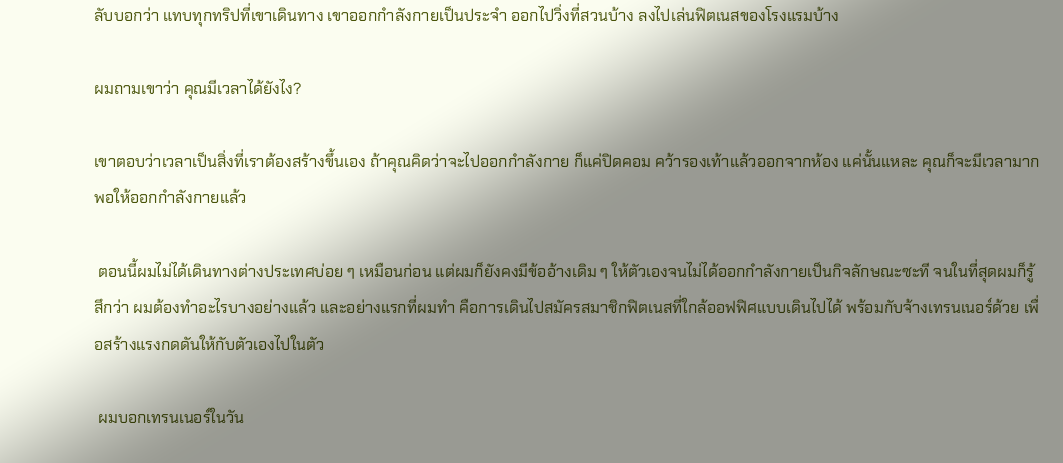ลับบอกว่า แทบทุกทริปที่เขาเดินทาง เขาออกกำลังกายเป็นประจำ ออกไปวิ่งที่สวนบ้าง ลงไปเล่นฟิตเนสของโรงแรมบ้าง

ผมถามเขาว่า คุณมีเวลาได้ยังไง?

เขาตอบว่าเวลาเป็นสิ่งที่เราต้องสร้างขึ้นเอง ถ้าคุณคิดว่าจะไปออกกำลังกาย ก็แค่ปิดคอม คว้ารองเท้าแล้วออกจากห้อง แค่นั้นแหละ คุณก็จะมีเวลามากพอให้ออกกำลังกายแล้ว

 ตอนนี้ผมไม่ได้เดินทางต่างประเทศบ่อย ๆ เหมือนก่อน แต่ผมก็ยังคงมีข้ออ้างเดิม ๆ ให้ตัวเองจนไม่ได้ออกกำลังกายเป็นกิจลักษณะซะที จนในที่สุดผมก็รู้สึกว่า ผมต้องทำอะไรบางอย่างแล้ว และอย่างแรกที่ผมทำ คือการเดินไปสมัครสมาชิกฟิตเนสที่ใกล้ออฟฟิศแบบเดินไปได้ พร้อมกับจ้างเทรนเนอร์ด้วย เพื่อสร้างแรงกดดันให้กับตัวเองไปในตัว

 ผมบอกเทรนเนอร์ในวัน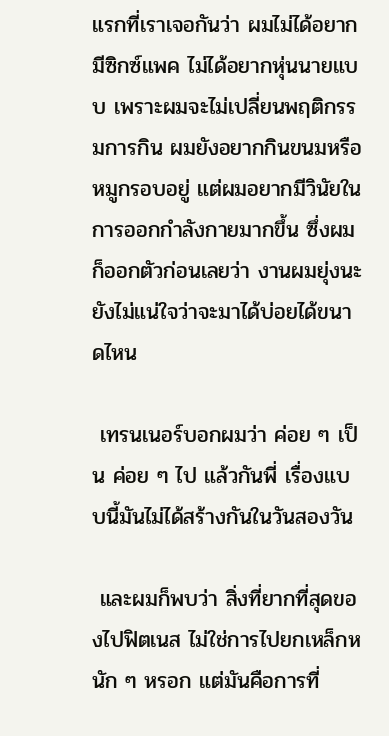แรกที่เราเจอกันว่า ผมไม่ได้อยากมีซิกซ์แพค ไม่ได้อยากหุ่นนายแบบ เพราะผมจะไม่เปลี่ยนพฤติกรรมการกิน ผมยังอยากกินขนมหรือหมูกรอบอยู่ แต่ผมอยากมีวินัยในการออกกำลังกายมากขึ้น ซึ่งผมก็ออกตัวก่อนเลยว่า งานผมยุ่งนะ ยังไม่แน่ใจว่าจะมาได้บ่อยได้ขนาดไหน

 เทรนเนอร์บอกผมว่า ค่อย ๆ เป็น ค่อย ๆ ไป แล้วกันพี่ เรื่องแบบนี้มันไม่ได้สร้างกันในวันสองวัน

 และผมก็พบว่า สิ่งที่ยากที่สุดของไปฟิตเนส ไม่ใช่การไปยกเหล็กหนัก ๆ หรอก แต่มันคือการที่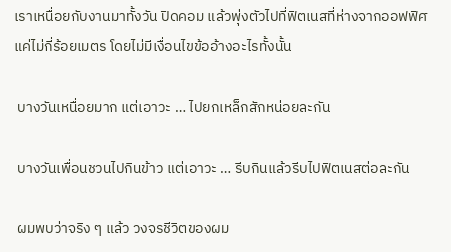เราเหนื่อยกับงานมาทั้งวัน ปิดคอม แล้วพุ่งตัวไปที่ฟิตเนสที่ห่างจากออฟฟิศแค่ไม่กี่ร้อยเมตร โดยไม่มีเงื่อนไขข้ออ้างอะไรทั้งนั้น

 บางวันเหนื่อยมาก แต่เอาวะ … ไปยกเหล็กสักหน่อยละกัน

 บางวันเพื่อนชวนไปกินข้าว แต่เอาวะ … รีบกินแล้วรีบไปฟิตเนสต่อละกัน

 ผมพบว่าจริง ๆ แล้ว วงจรชีวิตของผม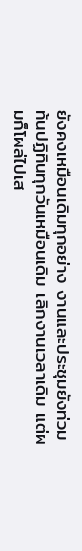ยังคงเหมือนเดิมทุกอย่าง งานและประชุมยังท่วมท้นปฏิทินทุกวันเหมือนเดิม เลิกงานเวลาเดิม แต่ผมก็โผล่ไปเส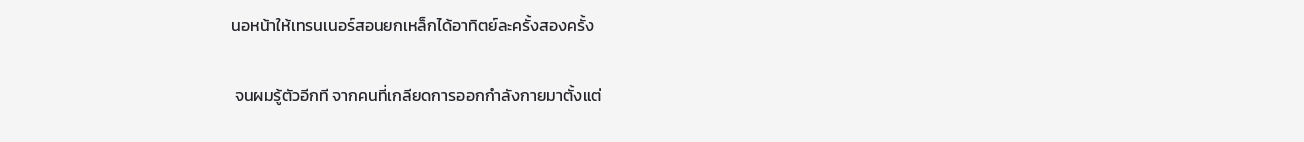นอหน้าให้เทรนเนอร์สอนยกเหล็กได้อาทิตย์ละครั้งสองครั้ง

 จนผมรู้ตัวอีกที จากคนที่เกลียดการออกกำลังกายมาตั้งแต่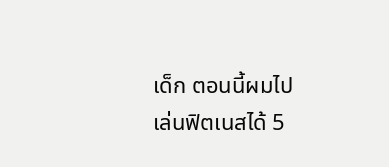เด็ก ตอนนี้ผมไปเล่นฟิตเนสได้ 5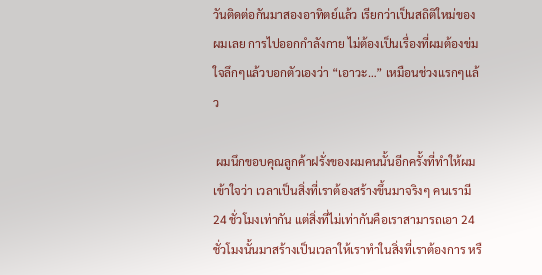วันติดต่อกันมาสองอาทิตย์แล้ว เรียกว่าเป็นสถิติใหม่ของผมเลย การไปออกกำลังกาย ไม่ต้องเป็นเรื่องที่ผมต้องข่มใจลึกๆแล้วบอกตัวเองว่า “เอาวะ…” เหมือนช่วงแรกๆแล้ว

 ผมนึกขอบคุณลูกค้าฝรั่งของผมคนนั้นอีกครั้งที่ทำให้ผมเข้าใจว่า เวลาเป็นสิ่งที่เราต้องสร้างขึ้นมาจริงๆ คนเรามี 24 ชั่วโมงเท่ากัน แต่สิ่งที่ไม่เท่ากันคือเราสามารถเอา 24 ชั่วโมงนั้นมาสร้างเป็นเวลาให้เราทำในสิ่งที่เราต้องการ หรื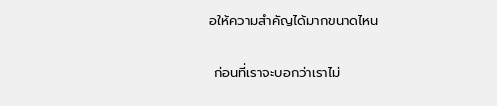อให้ความสำคัญได้มากขนาดไหน

 ก่อนที่เราจะบอกว่าเราไม่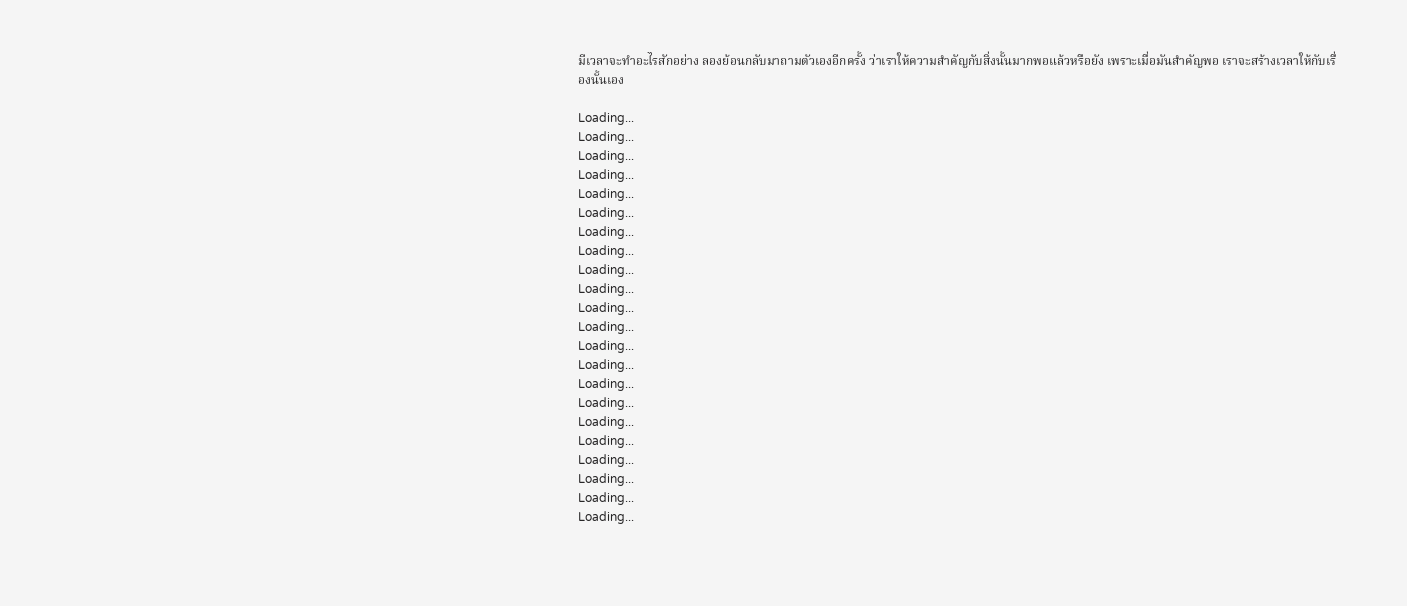มีเวลาจะทำอะไรสักอย่าง ลองย้อนกลับมาถามตัวเองอีกครั้ง ว่าเราให้ความสำคัญกับสิ่งนั้นมากพอแล้วหรือยัง เพราะเมื่อมันสำคัญพอ เราจะสร้างเวลาให้กับเรื่องนั้นเอง

Loading...
Loading...
Loading...
Loading...
Loading...
Loading...
Loading...
Loading...
Loading...
Loading...
Loading...
Loading...
Loading...
Loading...
Loading...
Loading...
Loading...
Loading...
Loading...
Loading...
Loading...
Loading...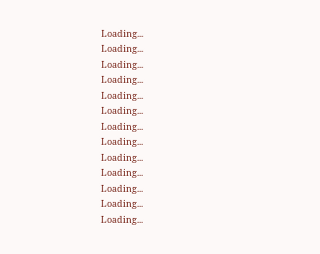Loading...
Loading...
Loading...
Loading...
Loading...
Loading...
Loading...
Loading...
Loading...
Loading...
Loading...
Loading...
Loading...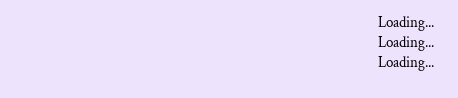Loading...
Loading...
Loading...